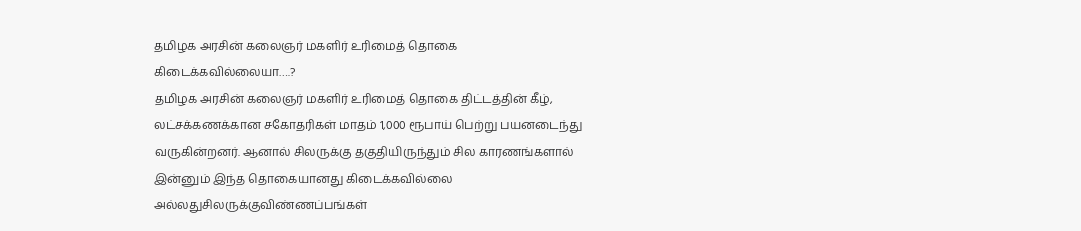தமிழக அரசின் கலைஞர் மகளிர் உரிமைத் தொகை கிடைக்கவில்லையா….?
தமிழக அரசின் கலைஞர் மகளிர் உரிமைத் தொகை திட்டத்தின் கீழ், லட்சக்கணக்கான சகோதரிகள் மாதம் 1,000 ரூபாய் பெற்று பயனடைந்து வருகின்றனர். ஆனால் சிலருக்கு தகுதியிருந்தும் சில காரணங்களால் இன்னும் இந்த தொகையானது கிடைக்கவில்லை அல்லதுசிலருக்குவிண்ணப்பங்கள்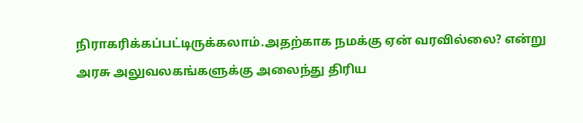நிராகரிக்கப்பட்டிருக்கலாம்.அதற்காக நமக்கு ஏன் வரவில்லை? என்று அரசு அலுவலகங்களுக்கு அலைந்து திரிய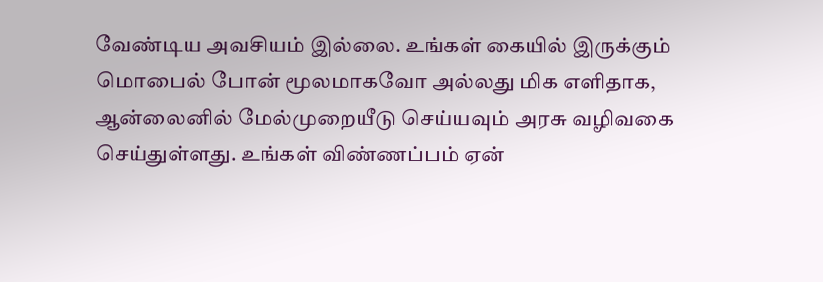வேண்டிய அவசியம் இல்லை. உங்கள் கையில் இருக்கும் மொபைல் போன் மூலமாகவோ அல்லது மிக எளிதாக, ஆன்லைனில் மேல்முறையீடு செய்யவும் அரசு வழிவகை செய்துள்ளது. உங்கள் விண்ணப்பம் ஏன்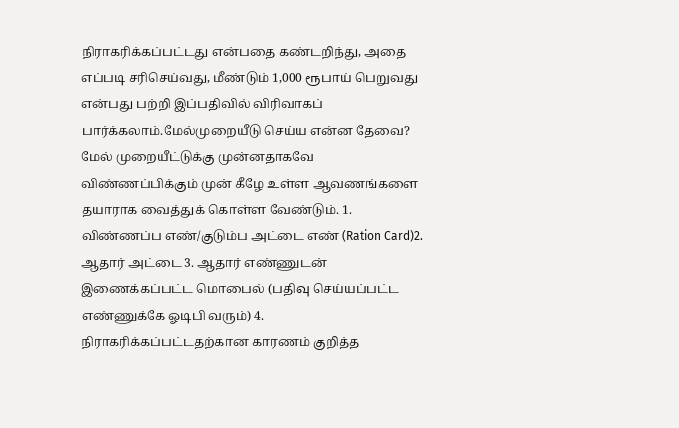நிராகரிக்கப்பட்டது என்பதை கண்டறிந்து, அதை எப்படி சரிசெய்வது, மீண்டும் 1,000 ரூபாய் பெறுவது என்பது பற்றி இப்பதிவில் விரிவாகப் பார்க்கலாம்.மேல்முறையீடு செய்ய என்ன தேவை? மேல் முறையீட்டுக்கு முன்னதாகவே விண்ணப்பிக்கும் முன் கீழே உள்ள ஆவணங்களை தயாராக வைத்துக் கொள்ள வேண்டும். 1. விண்ணப்ப எண்/குடும்ப அட்டை எண் (Ration Card)2. ஆதார் அட்டை 3. ஆதார் எண்ணுடன் இணைக்கப்பட்ட மொபைல் (பதிவு செய்யப்பட்ட எண்ணுக்கே ஓடிபி வரும்) 4. நிராகரிக்கப்பட்டதற்கான காரணம் குறித்த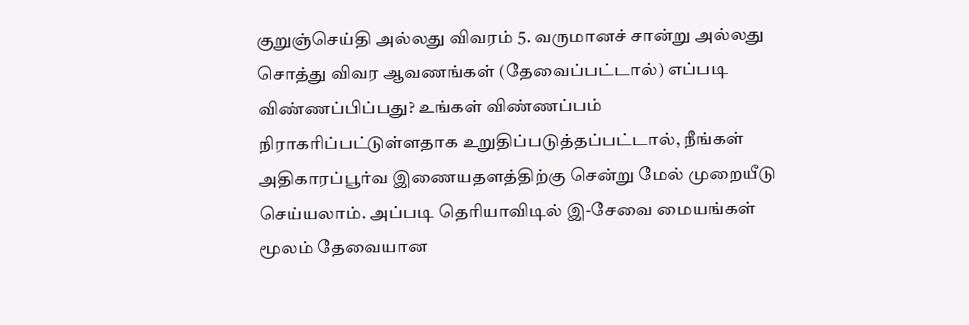குறுஞ்செய்தி அல்லது விவரம் 5. வருமானச் சான்று அல்லது சொத்து விவர ஆவணங்கள் (தேவைப்பட்டால்) எப்படி விண்ணப்பிப்பது? உங்கள் விண்ணப்பம் நிராகரிப்பட்டுள்ளதாக உறுதிப்படுத்தப்பட்டால், நீங்கள் அதிகாரப்பூர்வ இணையதளத்திற்கு சென்று மேல் முறையீடு செய்யலாம். அப்படி தெரியாவிடில் இ-சேவை மையங்கள் மூலம் தேவையான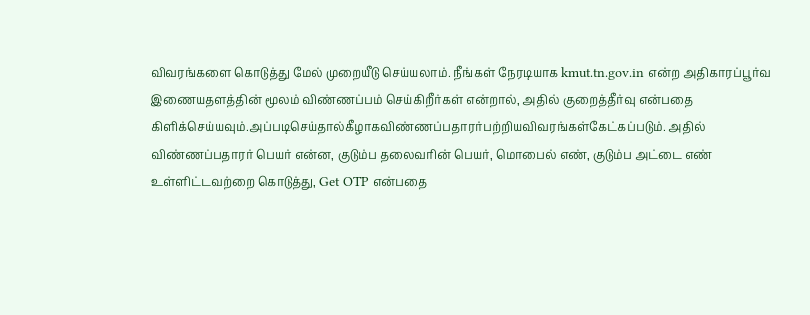விவரங்களை கொடுத்து மேல் முறையீடு செய்யலாம். நீங்கள் நேரடியாக kmut.tn.gov.in என்ற அதிகாரப்பூர்வ இணையதளத்தின் மூலம் விண்ணப்பம் செய்கிறீர்கள் என்றால், அதில் குறைத்தீர்வு என்பதை கிளிக்செய்யவும்.அப்படிசெய்தால்கீழாகவிண்ணப்பதாரர்பற்றியவிவரங்கள்கேட்கப்படும். அதில் விண்ணப்பதாரர் பெயர் என்ன, குடும்ப தலைவரின் பெயர், மொபைல் எண், குடும்ப அட்டை எண் உள்ளிட்டவற்றை கொடுத்து, Get OTP என்பதை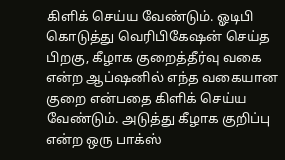கிளிக் செய்ய வேண்டும். ஓடிபி கொடுத்து வெரிபிகேஷன் செய்த பிறகு, கீழாக குறைத்தீர்வு வகை என்ற ஆப்ஷனில் எந்த வகையான குறை என்பதை கிளிக் செய்ய வேண்டும். அடுத்து கீழாக குறிப்பு என்ற ஒரு பாக்ஸ்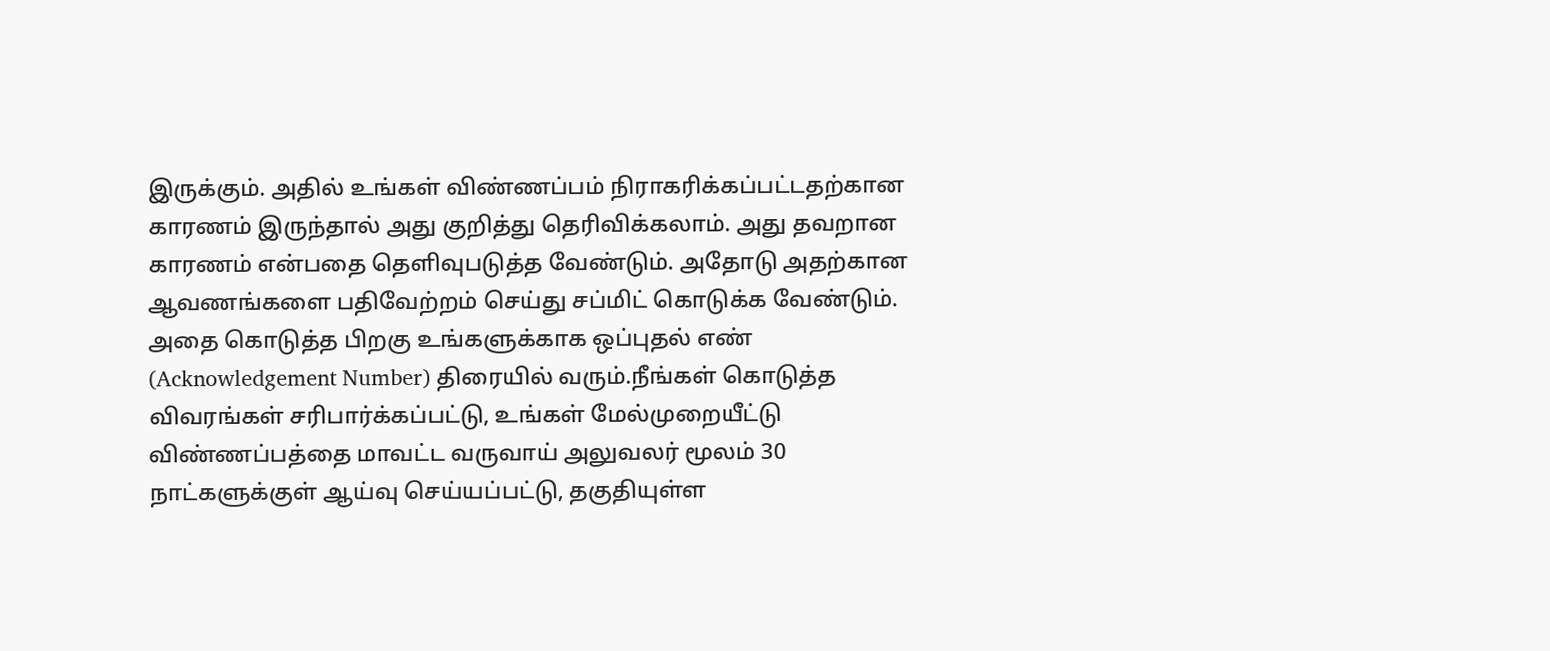இருக்கும். அதில் உங்கள் விண்ணப்பம் நிராகரிக்கப்பட்டதற்கான காரணம் இருந்தால் அது குறித்து தெரிவிக்கலாம். அது தவறான காரணம் என்பதை தெளிவுபடுத்த வேண்டும். அதோடு அதற்கான ஆவணங்களை பதிவேற்றம் செய்து சப்மிட் கொடுக்க வேண்டும். அதை கொடுத்த பிறகு உங்களுக்காக ஒப்புதல் எண் (Acknowledgement Number) திரையில் வரும்.நீங்கள் கொடுத்த விவரங்கள் சரிபார்க்கப்பட்டு, உங்கள் மேல்முறையீட்டு விண்ணப்பத்தை மாவட்ட வருவாய் அலுவலர் மூலம் 30 நாட்களுக்குள் ஆய்வு செய்யப்பட்டு, தகுதியுள்ள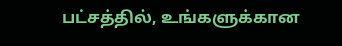பட்சத்தில், உங்களுக்கான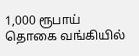1,000 ரூபாய் தொகை வங்கியில்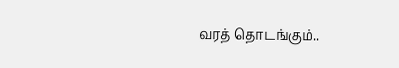வரத் தொடங்கும்..